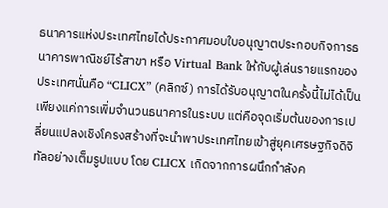ธนาคารแห่งประเทศไทยได้ประกาศมอบใบอนุญาตประกอบกิจการธนาคารพาณิชย์ไร้สาขา หรือ Virtual Bank ให้กับผู้เล่นรายแรกของประเทศนั่นคือ “CLICX” (คลิกซ์) การได้รับอนุญาตในครั้งนี้ไม่ได้เป็นเพียงแค่การเพิ่มจำนวนธนาคารในระบบ แต่คือจุดเริ่มต้นของการเปลี่ยนแปลงเชิงโครงสร้างที่จะนำพาประเทศไทยเข้าสู่ยุคเศรษฐกิจดิจิทัลอย่างเต็มรูปแบบ โดย CLICX เกิดจากการผนึกกำลังค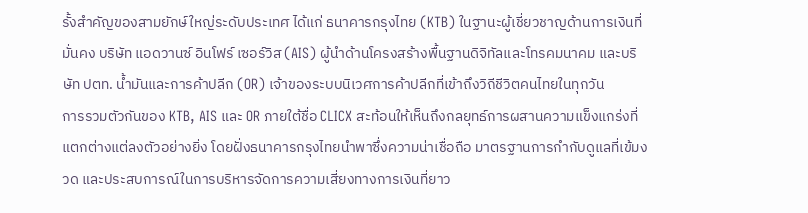รั้งสำคัญของสามยักษ์ใหญ่ระดับประเทศ ได้แก่ ธนาคารกรุงไทย (KTB) ในฐานะผู้เชี่ยวชาญด้านการเงินที่มั่นคง บริษัท แอดวานซ์ อินโฟร์ เซอร์วิส (AIS) ผู้นำด้านโครงสร้างพื้นฐานดิจิทัลและโทรคมนาคม และบริษัท ปตท. น้ำมันและการค้าปลีก (OR) เจ้าของระบบนิเวศการค้าปลีกที่เข้าถึงวิถีชีวิตคนไทยในทุกวัน
การรวมตัวกันของ KTB, AIS และ OR ภายใต้ชื่อ CLICX สะท้อนให้เห็นถึงกลยุทธ์การผสานความแข็งแกร่งที่แตกต่างแต่ลงตัวอย่างยิ่ง โดยฝั่งธนาคารกรุงไทยนำพาซึ่งความน่าเชื่อถือ มาตรฐานการกำกับดูแลที่เข้มงวด และประสบการณ์ในการบริหารจัดการความเสี่ยงทางการเงินที่ยาว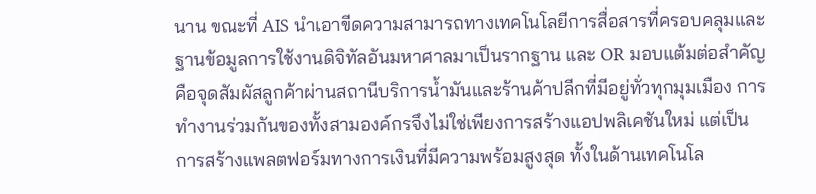นาน ขณะที่ AIS นำเอาขีดความสามารถทางเทคโนโลยีการสื่อสารที่ครอบคลุมและฐานข้อมูลการใช้งานดิจิทัลอันมหาศาลมาเป็นรากฐาน และ OR มอบแต้มต่อสำคัญคือจุดสัมผัสลูกค้าผ่านสถานีบริการน้ำมันและร้านค้าปลีกที่มีอยู่ทั่วทุกมุมเมือง การทำงานร่วมกันของทั้งสามองค์กรจึงไม่ใช่เพียงการสร้างแอปพลิเคชันใหม่ แต่เป็นการสร้างแพลตฟอร์มทางการเงินที่มีความพร้อมสูงสุด ทั้งในด้านเทคโนโล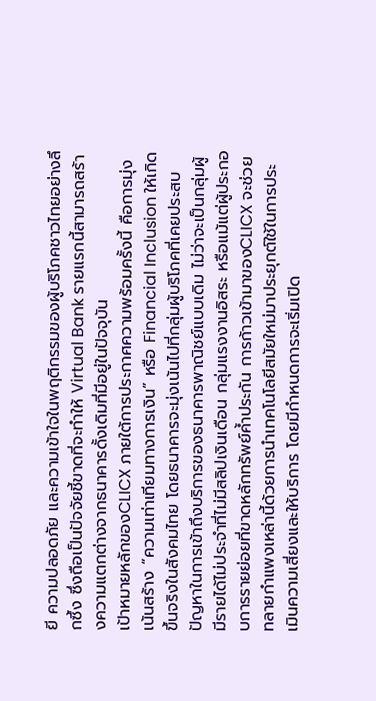ยี ความปลอดภัย และความเข้าใจในพฤติกรรมของผู้บริโภคชาวไทยอย่างลึกซึ้ง ซึ่งถือเป็นปัจจัยชี้ขาดที่จะทำให้ Virtual Bank รายแรกนี้สามารถสร้างความแตกต่างจากธนาคารดั้งเดิมที่มีอยู่ในปัจจุบัน
เป้าหมายหลักของCLICX ภายใต้การประกาศความพร้อมครั้งนี้ คือการมุ่งเน้นสร้าง “ความเท่าเทียมทางการเงิน” หรือ Financial Inclusion ให้เกิดขึ้นจริงในสังคมไทย โดยธนาคารจะมุ่งเน้นไปที่กลุ่มผู้บริโภคที่เคยประสบปัญหาในการเข้าถึงบริการของธนาคารพาณิชย์แบบเดิม ไม่ว่าจะเป็นกลุ่มผู้มีรายได้ไม่ประจำที่ไม่มีสลิปเงินเดือน กลุ่มแรงงานอิสระ หรือแม้แต่ผู้ประกอบการรายย่อยที่ขาดหลักทรัพย์ค้ำประกัน การก้าวเข้ามาของCLICX จะช่วยทลายกำแพงเหล่านี้ด้วยการนำเทคโนโลยีสมัยใหม่มาประยุกต์ใช้ในการประเมินความเสี่ยงและให้บริการ โดยมีกำหนดการจะเริ่มเปิด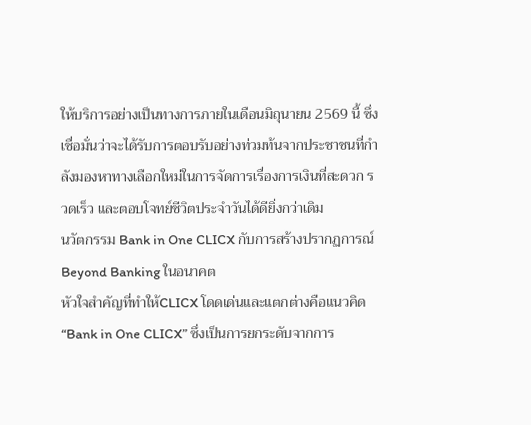ให้บริการอย่างเป็นทางการภายในเดือนมิถุนายน 2569 นี้ ซึ่งเชื่อมั่นว่าจะได้รับการตอบรับอย่างท่วมท้นจากประชาชนที่กำลังมองหาทางเลือกใหม่ในการจัดการเรื่องการเงินที่สะดวก รวดเร็ว และตอบโจทย์ชีวิตประจำวันได้ดียิ่งกว่าเดิม
นวัตกรรม Bank in One CLICX กับการสร้างปรากฏการณ์ Beyond Banking ในอนาคต
หัวใจสำคัญที่ทำให้CLICX โดดเด่นและแตกต่างคือแนวคิด “Bank in One CLICX” ซึ่งเป็นการยกระดับจากการ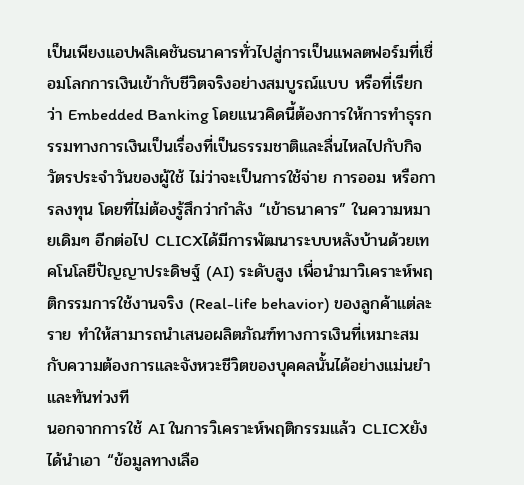เป็นเพียงแอปพลิเคชันธนาคารทั่วไปสู่การเป็นแพลตฟอร์มที่เชื่อมโลกการเงินเข้ากับชีวิตจริงอย่างสมบูรณ์แบบ หรือที่เรียกว่า Embedded Banking โดยแนวคิดนี้ต้องการให้การทำธุรกรรมทางการเงินเป็นเรื่องที่เป็นธรรมชาติและลื่นไหลไปกับกิจวัตรประจำวันของผู้ใช้ ไม่ว่าจะเป็นการใช้จ่าย การออม หรือการลงทุน โดยที่ไม่ต้องรู้สึกว่ากำลัง “เข้าธนาคาร” ในความหมายเดิมๆ อีกต่อไป CLICXได้มีการพัฒนาระบบหลังบ้านด้วยเทคโนโลยีปัญญาประดิษฐ์ (AI) ระดับสูง เพื่อนำมาวิเคราะห์พฤติกรรมการใช้งานจริง (Real-life behavior) ของลูกค้าแต่ละราย ทำให้สามารถนำเสนอผลิตภัณฑ์ทางการเงินที่เหมาะสมกับความต้องการและจังหวะชีวิตของบุคคลนั้นได้อย่างแม่นยำและทันท่วงที
นอกจากการใช้ AI ในการวิเคราะห์พฤติกรรมแล้ว CLICXยังได้นำเอา “ข้อมูลทางเลือ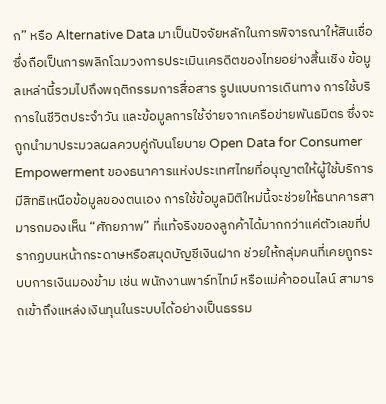ก” หรือ Alternative Data มาเป็นปัจจัยหลักในการพิจารณาให้สินเชื่อ ซึ่งถือเป็นการพลิกโฉมวงการประเมินเครดิตของไทยอย่างสิ้นเชิง ข้อมูลเหล่านี้รวมไปถึงพฤติกรรมการสื่อสาร รูปแบบการเดินทาง การใช้บริการในชีวิตประจำวัน และข้อมูลการใช้จ่ายจากเครือข่ายพันธมิตร ซึ่งจะถูกนำมาประมวลผลควบคู่กับนโยบาย Open Data for Consumer Empowerment ของธนาคารแห่งประเทศไทยที่อนุญาตให้ผู้ใช้บริการมีสิทธิเหนือข้อมูลของตนเอง การใช้ข้อมูลมิติใหม่นี้จะช่วยให้ธนาคารสามารถมองเห็น “ศักยภาพ” ที่แท้จริงของลูกค้าได้มากกว่าแค่ตัวเลขที่ปรากฏบนหน้ากระดาษหรือสมุดบัญชีเงินฝาก ช่วยให้กลุ่มคนที่เคยถูกระบบการเงินมองข้าม เช่น พนักงานพาร์ทไทม์ หรือแม่ค้าออนไลน์ สามารถเข้าถึงแหล่งเงินทุนในระบบได้อย่างเป็นธรรม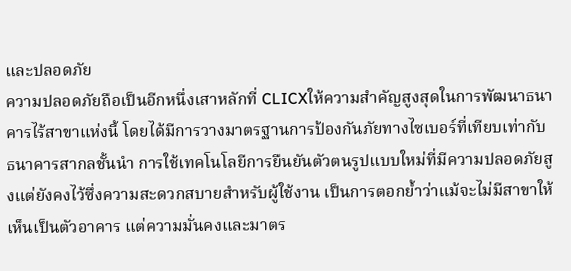และปลอดภัย
ความปลอดภัยถือเป็นอีกหนึ่งเสาหลักที่ CLICXให้ความสำคัญสูงสุดในการพัฒนาธนาคารไร้สาขาแห่งนี้ โดยได้มีการวางมาตรฐานการป้องกันภัยทางไซเบอร์ที่เทียบเท่ากับธนาคารสากลชั้นนำ การใช้เทคโนโลยีการยืนยันตัวตนรูปแบบใหม่ที่มีความปลอดภัยสูงแต่ยังคงไว้ซึ่งความสะดวกสบายสำหรับผู้ใช้งาน เป็นการตอกย้ำว่าแม้จะไม่มีสาขาให้เห็นเป็นตัวอาคาร แต่ความมั่นคงและมาตร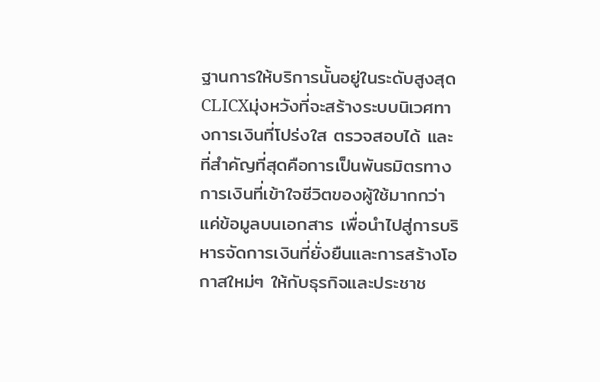ฐานการให้บริการนั้นอยู่ในระดับสูงสุด CLICXมุ่งหวังที่จะสร้างระบบนิเวศทางการเงินที่โปร่งใส ตรวจสอบได้ และที่สำคัญที่สุดคือการเป็นพันธมิตรทางการเงินที่เข้าใจชีวิตของผู้ใช้มากกว่าแค่ข้อมูลบนเอกสาร เพื่อนำไปสู่การบริหารจัดการเงินที่ยั่งยืนและการสร้างโอกาสใหม่ๆ ให้กับธุรกิจและประชาช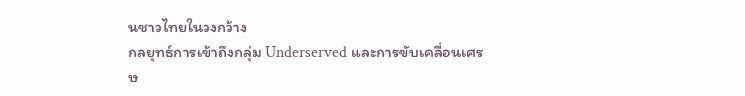นชาวไทยในวงกว้าง
กลยุทธ์การเข้าถึงกลุ่ม Underserved และการขับเคลื่อนเศรษ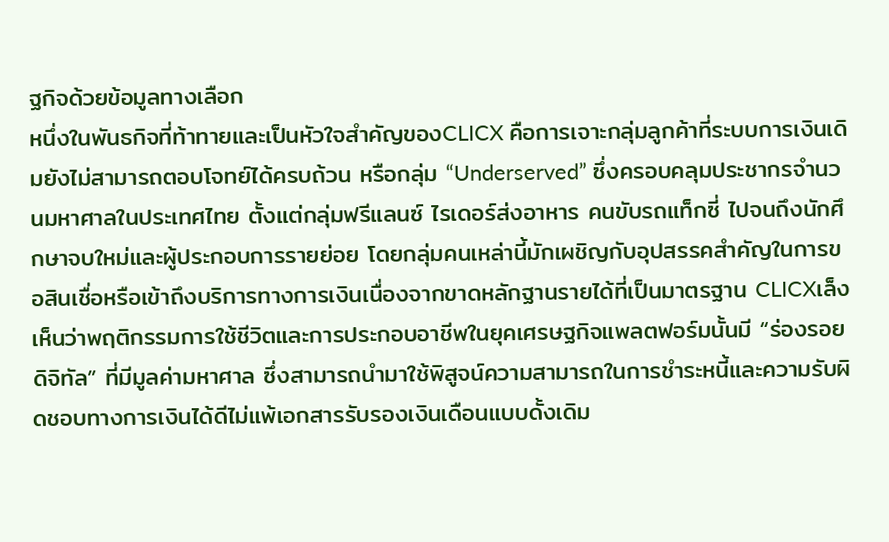ฐกิจด้วยข้อมูลทางเลือก
หนึ่งในพันธกิจที่ท้าทายและเป็นหัวใจสำคัญของCLICX คือการเจาะกลุ่มลูกค้าที่ระบบการเงินเดิมยังไม่สามารถตอบโจทย์ได้ครบถ้วน หรือกลุ่ม “Underserved” ซึ่งครอบคลุมประชากรจำนวนมหาศาลในประเทศไทย ตั้งแต่กลุ่มฟรีแลนซ์ ไรเดอร์ส่งอาหาร คนขับรถแท็กซี่ ไปจนถึงนักศึกษาจบใหม่และผู้ประกอบการรายย่อย โดยกลุ่มคนเหล่านี้มักเผชิญกับอุปสรรคสำคัญในการขอสินเชื่อหรือเข้าถึงบริการทางการเงินเนื่องจากขาดหลักฐานรายได้ที่เป็นมาตรฐาน CLICXเล็งเห็นว่าพฤติกรรมการใช้ชีวิตและการประกอบอาชีพในยุคเศรษฐกิจแพลตฟอร์มนั้นมี “ร่องรอยดิจิทัล” ที่มีมูลค่ามหาศาล ซึ่งสามารถนำมาใช้พิสูจน์ความสามารถในการชำระหนี้และความรับผิดชอบทางการเงินได้ดีไม่แพ้เอกสารรับรองเงินเดือนแบบดั้งเดิม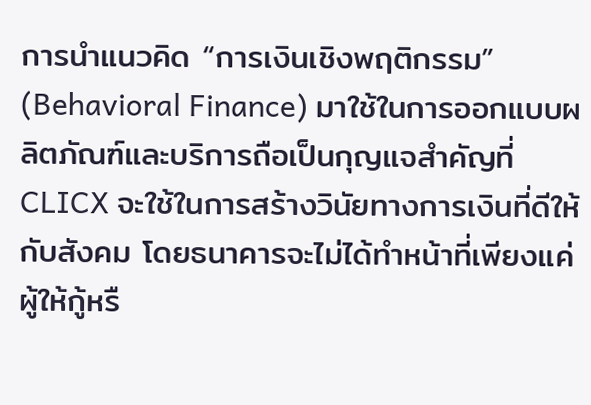การนำแนวคิด “การเงินเชิงพฤติกรรม” (Behavioral Finance) มาใช้ในการออกแบบผลิตภัณฑ์และบริการถือเป็นกุญแจสำคัญที่CLICX จะใช้ในการสร้างวินัยทางการเงินที่ดีให้กับสังคม โดยธนาคารจะไม่ได้ทำหน้าที่เพียงแค่ผู้ให้กู้หรื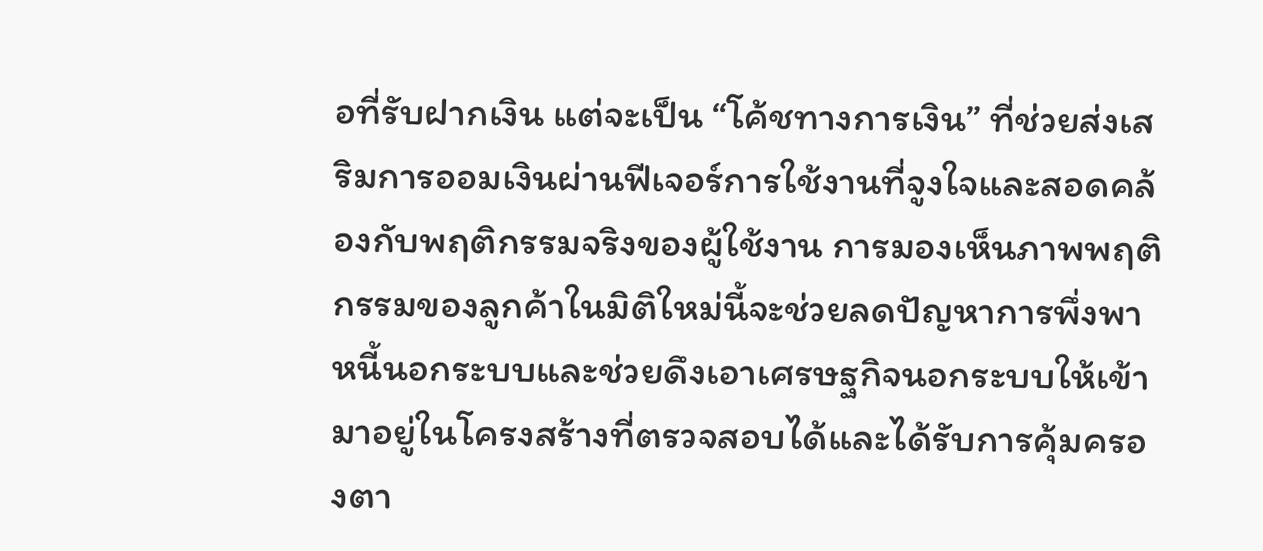อที่รับฝากเงิน แต่จะเป็น “โค้ชทางการเงิน” ที่ช่วยส่งเสริมการออมเงินผ่านฟีเจอร์การใช้งานที่จูงใจและสอดคล้องกับพฤติกรรมจริงของผู้ใช้งาน การมองเห็นภาพพฤติกรรมของลูกค้าในมิติใหม่นี้จะช่วยลดปัญหาการพึ่งพาหนี้นอกระบบและช่วยดึงเอาเศรษฐกิจนอกระบบให้เข้ามาอยู่ในโครงสร้างที่ตรวจสอบได้และได้รับการคุ้มครองตา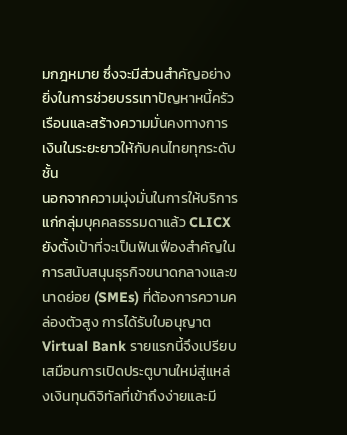มกฎหมาย ซึ่งจะมีส่วนสำคัญอย่างยิ่งในการช่วยบรรเทาปัญหาหนี้ครัวเรือนและสร้างความมั่นคงทางการเงินในระยะยาวให้กับคนไทยทุกระดับชั้น
นอกจากความมุ่งมั่นในการให้บริการแก่กลุ่มบุคคลธรรมดาแล้ว CLICXยังตั้งเป้าที่จะเป็นฟันเฟืองสำคัญในการสนับสนุนธุรกิจขนาดกลางและขนาดย่อย (SMEs) ที่ต้องการความคล่องตัวสูง การได้รับใบอนุญาต Virtual Bank รายแรกนี้จึงเปรียบเสมือนการเปิดประตูบานใหม่สู่แหล่งเงินทุนดิจิทัลที่เข้าถึงง่ายและมี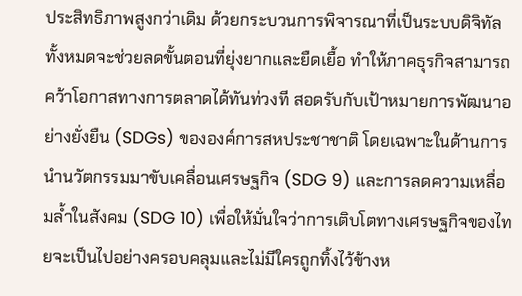ประสิทธิภาพสูงกว่าเดิม ด้วยกระบวนการพิจารณาที่เป็นระบบดิจิทัลทั้งหมดจะช่วยลดขั้นตอนที่ยุ่งยากและยืดเยื้อ ทำให้ภาคธุรกิจสามารถคว้าโอกาสทางการตลาดได้ทันท่วงที สอดรับกับเป้าหมายการพัฒนาอย่างยั่งยืน (SDGs) ขององค์การสหประชาชาติ โดยเฉพาะในด้านการนำนวัตกรรมมาขับเคลื่อนเศรษฐกิจ (SDG 9) และการลดความเหลื่อมล้ำในสังคม (SDG 10) เพื่อให้มั่นใจว่าการเติบโตทางเศรษฐกิจของไทยจะเป็นไปอย่างครอบคลุมและไม่มีใครถูกทิ้งไว้ข้างห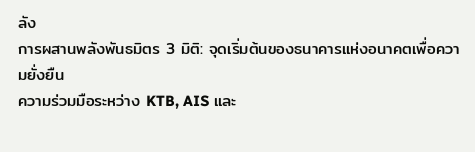ลัง
การผสานพลังพันธมิตร 3 มิติ: จุดเริ่มต้นของธนาคารแห่งอนาคตเพื่อความยั่งยืน
ความร่วมมือระหว่าง KTB, AIS และ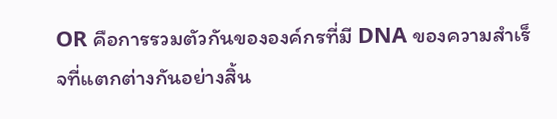OR คือการรวมตัวกันขององค์กรที่มี DNA ของความสำเร็จที่แตกต่างกันอย่างสิ้น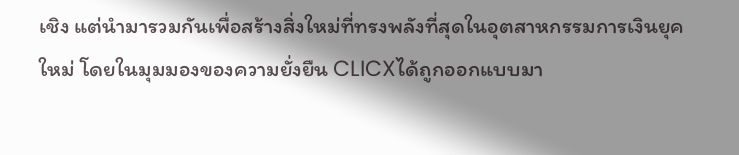เชิง แต่นำมารวมกันเพื่อสร้างสิ่งใหม่ที่ทรงพลังที่สุดในอุตสาหกรรมการเงินยุคใหม่ โดยในมุมมองของความยั่งยืน CLICXได้ถูกออกแบบมา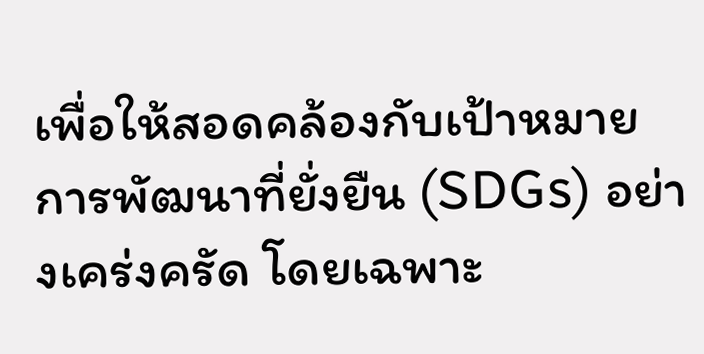เพื่อให้สอดคล้องกับเป้าหมายการพัฒนาที่ยั่งยืน (SDGs) อย่างเคร่งครัด โดยเฉพาะ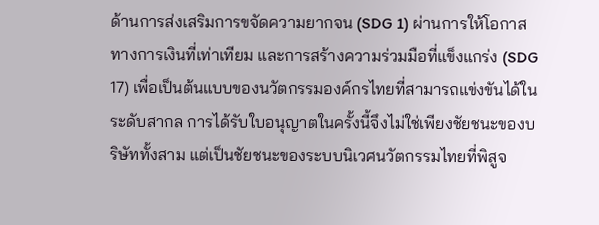ด้านการส่งเสริมการขจัดความยากจน (SDG 1) ผ่านการให้โอกาสทางการเงินที่เท่าเทียม และการสร้างความร่วมมือที่แข็งแกร่ง (SDG 17) เพื่อเป็นต้นแบบของนวัตกรรมองค์กรไทยที่สามารถแข่งขันได้ในระดับสากล การได้รับใบอนุญาตในครั้งนี้จึงไม่ใช่เพียงชัยชนะของบริษัททั้งสาม แต่เป็นชัยชนะของระบบนิเวศนวัตกรรมไทยที่พิสูจ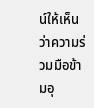น์ให้เห็นว่าความร่วมมือข้ามอุ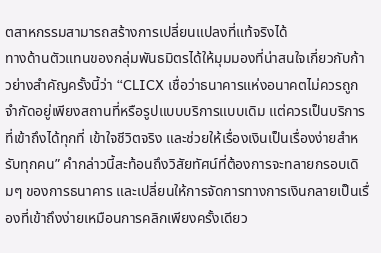ตสาหกรรมสามารถสร้างการเปลี่ยนแปลงที่แท้จริงได้
ทางด้านตัวแทนของกลุ่มพันธมิตรได้ให้มุมมองที่น่าสนใจเกี่ยวกับก้าวย่างสำคัญครั้งนี้ว่า “CLICX เชื่อว่าธนาคารแห่งอนาคตไม่ควรถูกจำกัดอยู่เพียงสถานที่หรือรูปแบบบริการแบบเดิม แต่ควรเป็นบริการที่เข้าถึงได้ทุกที่ เข้าใจชีวิตจริง และช่วยให้เรื่องเงินเป็นเรื่องง่ายสำหรับทุกคน” คำกล่าวนี้สะท้อนถึงวิสัยทัศน์ที่ต้องการจะทลายกรอบเดิมๆ ของการธนาคาร และเปลี่ยนให้การจัดการทางการเงินกลายเป็นเรื่องที่เข้าถึงง่ายเหมือนการคลิกเพียงครั้งเดียว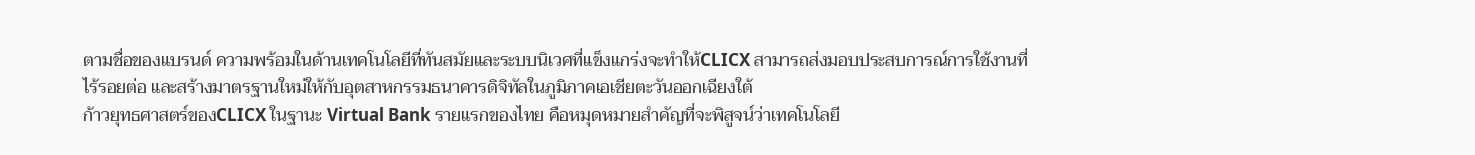ตามชื่อของแบรนด์ ความพร้อมในด้านเทคโนโลยีที่ทันสมัยและระบบนิเวศที่แข็งแกร่งจะทำให้CLICX สามารถส่งมอบประสบการณ์การใช้งานที่ไร้รอยต่อ และสร้างมาตรฐานใหม่ให้กับอุตสาหกรรมธนาคารดิจิทัลในภูมิภาคเอเชียตะวันออกเฉียงใต้
ก้าวยุทธศาสตร์ของCLICX ในฐานะ Virtual Bank รายแรกของไทย คือหมุดหมายสำคัญที่จะพิสูจน์ว่าเทคโนโลยี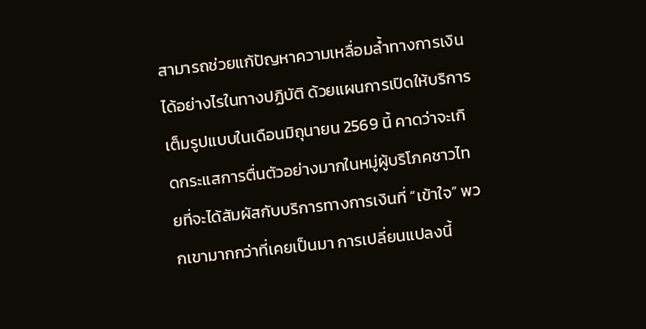สามารถช่วยแก้ปัญหาความเหลื่อมล้ำทางการเงินได้อย่างไรในทางปฏิบัติ ด้วยแผนการเปิดให้บริการเต็มรูปแบบในเดือนมิถุนายน 2569 นี้ คาดว่าจะเกิดกระแสการตื่นตัวอย่างมากในหมู่ผู้บริโภคชาวไทยที่จะได้สัมผัสกับบริการทางการเงินที่ “เข้าใจ” พวกเขามากกว่าที่เคยเป็นมา การเปลี่ยนแปลงนี้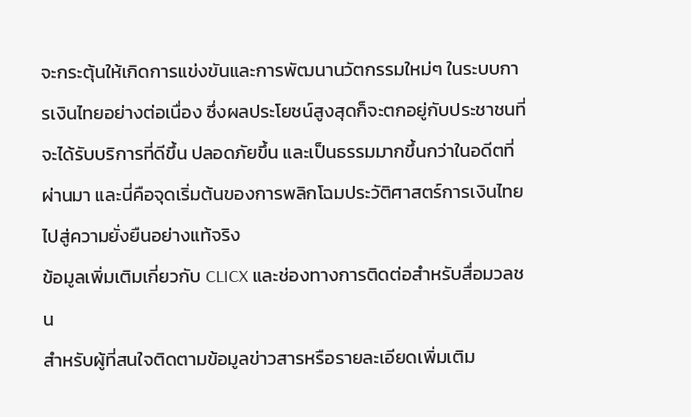จะกระตุ้นให้เกิดการแข่งขันและการพัฒนานวัตกรรมใหม่ๆ ในระบบการเงินไทยอย่างต่อเนื่อง ซึ่งผลประโยชน์สูงสุดก็จะตกอยู่กับประชาชนที่จะได้รับบริการที่ดีขึ้น ปลอดภัยขึ้น และเป็นธรรมมากขึ้นกว่าในอดีตที่ผ่านมา และนี่คือจุดเริ่มต้นของการพลิกโฉมประวัติศาสตร์การเงินไทยไปสู่ความยั่งยืนอย่างแท้จริง
ข้อมูลเพิ่มเติมเกี่ยวกับ CLICX และช่องทางการติดต่อสำหรับสื่อมวลชน
สำหรับผู้ที่สนใจติดตามข้อมูลข่าวสารหรือรายละเอียดเพิ่มเติม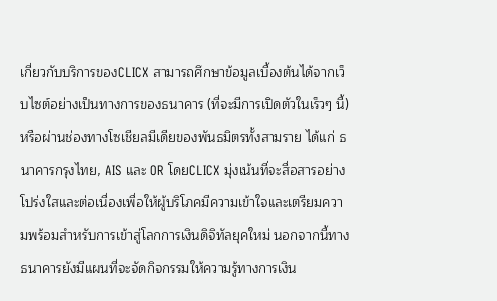เกี่ยวกับบริการของCLICX สามารถศึกษาข้อมูลเบื้องต้นได้จากเว็บไซต์อย่างเป็นทางการของธนาคาร (ที่จะมีการเปิดตัวในเร็วๆ นี้) หรือผ่านช่องทางโซเชียลมีเดียของพันธมิตรทั้งสามราย ได้แก่ ธนาคารกรุงไทย, AIS และ OR โดยCLICX มุ่งเน้นที่จะสื่อสารอย่างโปร่งใสและต่อเนื่องเพื่อให้ผู้บริโภคมีความเข้าใจและเตรียมความพร้อมสำหรับการเข้าสู่โลกการเงินดิจิทัลยุคใหม่ นอกจากนี้ทางธนาคารยังมีแผนที่จะจัดกิจกรรมให้ความรู้ทางการเงิน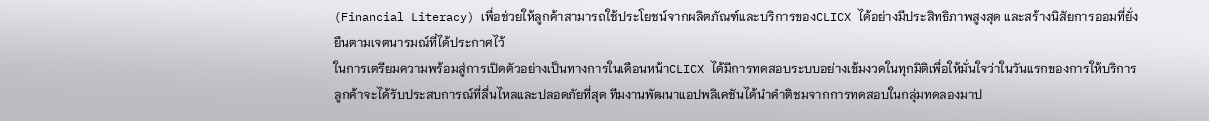(Financial Literacy) เพื่อช่วยให้ลูกค้าสามารถใช้ประโยชน์จากผลิตภัณฑ์และบริการของCLICX ได้อย่างมีประสิทธิภาพสูงสุด และสร้างนิสัยการออมที่ยั่งยืนตามเจตนารมณ์ที่ได้ประกาศไว้
ในการเตรียมความพร้อมสู่การเปิดตัวอย่างเป็นทางการในเดือนหน้าCLICX ได้มีการทดสอบระบบอย่างเข้มงวดในทุกมิติเพื่อให้มั่นใจว่าในวันแรกของการให้บริการ ลูกค้าจะได้รับประสบการณ์ที่ลื่นไหลและปลอดภัยที่สุด ทีมงานพัฒนาแอปพลิเคชันได้นำคำติชมจากการทดสอบในกลุ่มทดลองมาป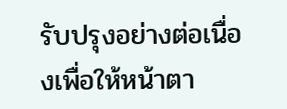รับปรุงอย่างต่อเนื่องเพื่อให้หน้าตา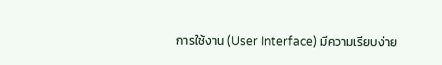การใช้งาน (User Interface) มีความเรียบง่าย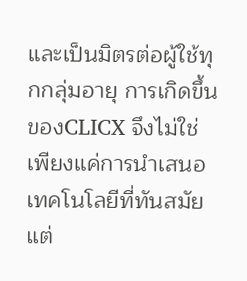และเป็นมิตรต่อผู้ใช้ทุกกลุ่มอายุ การเกิดขึ้นของCLICX จึงไม่ใช่เพียงแค่การนำเสนอเทคโนโลยีที่ทันสมัย แต่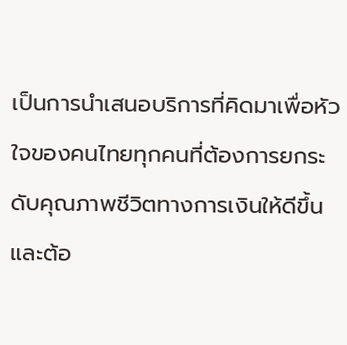เป็นการนำเสนอบริการที่คิดมาเพื่อหัวใจของคนไทยทุกคนที่ต้องการยกระดับคุณภาพชีวิตทางการเงินให้ดีขึ้น และต้อ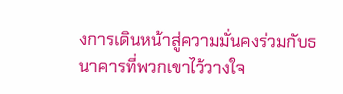งการเดินหน้าสู่ความมั่นคงร่วมกับธนาคารที่พวกเขาไว้วางใจ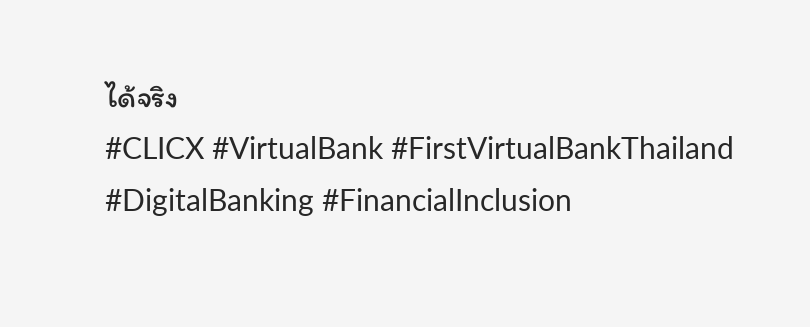ได้จริง
#CLICX #VirtualBank #FirstVirtualBankThailand #DigitalBanking #FinancialInclusion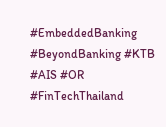#EmbeddedBanking #BeyondBanking #KTB #AIS #OR #FinTechThailand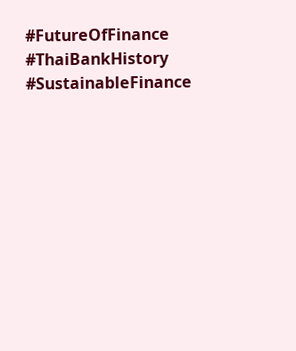#FutureOfFinance #ThaiBankHistory #SustainableFinance